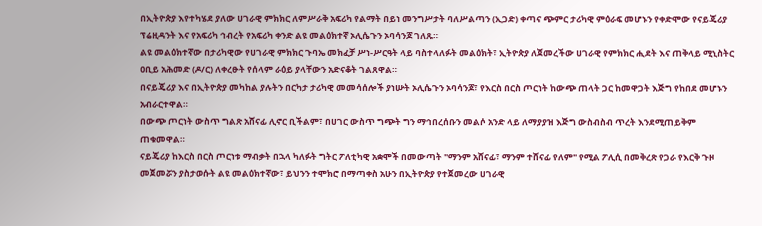በኢትዮጵያ እየተካሄደ ያለው ሀገራዊ ምክክር ለምሥራቅ አፍሪካ የልማት በይነ መንግሥታት ባለሥልጣን (ኢጋድ) ቀጣና ጭምር ታሪካዊ ምዕራፍ መሆኑን የቀድሞው የናይጄሪያ ፕሬዚዳንት እና የአፍሪካ ኅብረት የአፍሪካ ቀንድ ልዩ መልዕክተኛ ኦሊሴጉን ኦባሳንጆ ገለጹ።
ልዩ መልዕክተኛው በታሪካዊው የሀገራዊ ምክክር ጉባኤ መክፈቻ ሥነ-ሥርዓት ላይ ባስተላለፉት መልዕክት፣ ኢትዮጵያ ለጀመረችው ሀገራዊ የምክክር ሒደት እና ጠቅላይ ሚኒስትር ዐቢይ አሕመድ (ዶ/ር) ለቀረፁት የሰላም ራዕይ ያላቸውን አድናቆት ገልጸዋል።
በናይጄሪያ እና በኢትዮጵያ መካከል ያሉትን በርካታ ታሪካዊ መመሳሰሎች ያነሡት ኦሊሴጉን ኦባሳንጆ፣ የእርስ በርስ ጦርነት ከውጭ ጠላት ጋር ከመዋጋት እጅግ የከበደ መሆኑን አብራርተዋል።
በውጭ ጦርነት ውስጥ ግልጽ አሸናፊ ሊኖር ቢችልም፣ በሀገር ውስጥ ግጭት ግን ማኅበረሰቡን መልሶ አንድ ላይ ለማያያዝ እጅግ ውስብስብ ጥረት እንደሚጠይቅም ጠቁመዋል።
ናይጄሪያ ከእርስ በርስ ጦርነቱ ማብቃት በኋላ ካለፉት ግትር ፖለቲካዊ አቋሞች በመውጣት "ማንም አሸናፊ፣ ማንም ተሸናፊ የለም" የሚል ፖሊሲ በመቅረጽ የጋራ የእርቅ ጉዞ መጀመሯን ያስታወሱት ልዩ መልዕክተኛው፣ ይህንን ተሞክሮ በማጣቀስ አሁን በኢትዮጵያ የተጀመረው ሀገራዊ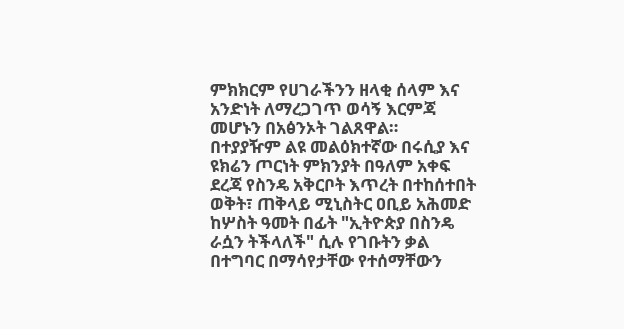ምክክርም የሀገራችንን ዘላቂ ሰላም እና አንድነት ለማረጋገጥ ወሳኝ እርምጃ መሆኑን በአፅንኦት ገልጸዋል።
በተያያዥም ልዩ መልዕክተኛው በሩሲያ እና ዩክሬን ጦርነት ምክንያት በዓለም አቀፍ ደረጃ የስንዴ አቅርቦት እጥረት በተከሰተበት ወቅት፣ ጠቅላይ ሚኒስትር ዐቢይ አሕመድ ከሦስት ዓመት በፊት "ኢትዮጵያ በስንዴ ራሷን ትችላለች" ሲሉ የገቡትን ቃል በተግባር በማሳየታቸው የተሰማቸውን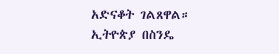አድናቆት ገልጸዋል።
ኢትዮጵያ በስንዴ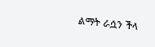ልማት ራሷን ችላ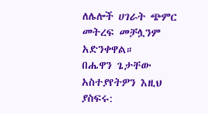ለሌሎች ሀገራት ጭምር መትረፍ መቻሏንም አድንቀዋል።
በሔዋን ጌታቸው
አስተያየትዎን እዚህ ያስፍሩ: